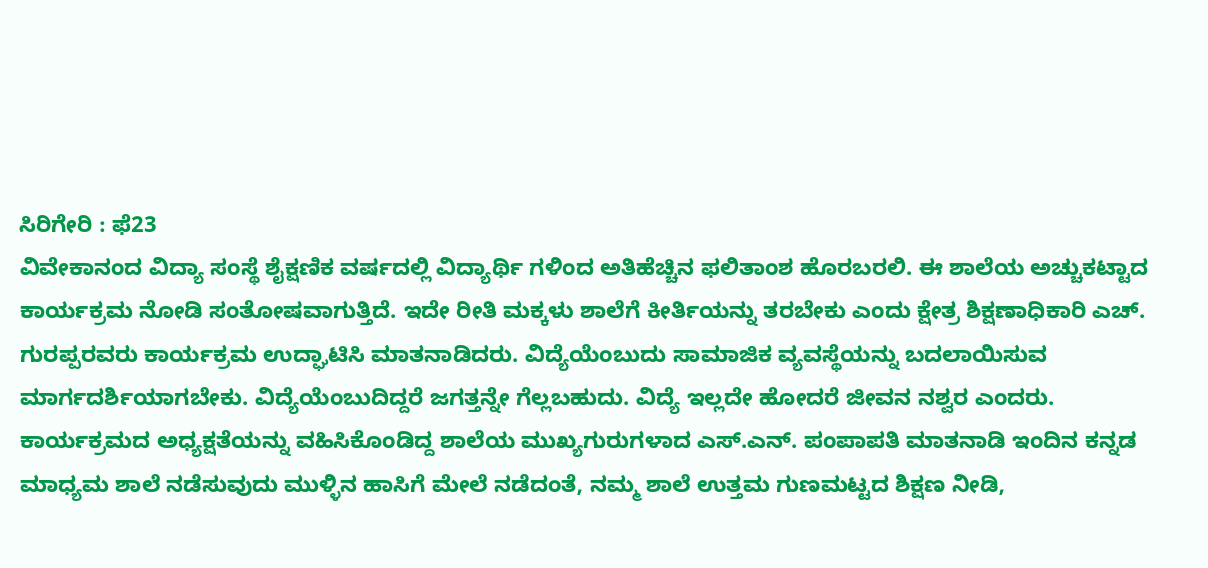ಸಿರಿಗೇರಿ : ಫೆ23
ವಿವೇಕಾನಂದ ವಿದ್ಯಾ ಸಂಸ್ಥೆ ಶೈಕ್ಷಣಿಕ ವರ್ಷದಲ್ಲಿ ವಿದ್ಯಾರ್ಥಿ ಗಳಿಂದ ಅತಿಹೆಚ್ಚಿನ ಫಲಿತಾಂಶ ಹೊರಬರಲಿ. ಈ ಶಾಲೆಯ ಅಚ್ಚುಕಟ್ಟಾದ ಕಾರ್ಯಕ್ರಮ ನೋಡಿ ಸಂತೋಷವಾಗುತ್ತಿದೆ. ಇದೇ ರೀತಿ ಮಕ್ಕಳು ಶಾಲೆಗೆ ಕೀರ್ತಿಯನ್ನು ತರಬೇಕು ಎಂದು ಕ್ಷೇತ್ರ ಶಿಕ್ಷಣಾಧಿಕಾರಿ ಎಚ್. ಗುರಪ್ಪರವರು ಕಾರ್ಯಕ್ರಮ ಉದ್ಘಾಟಿಸಿ ಮಾತನಾಡಿದರು. ವಿದ್ಯೆಯೆಂಬುದು ಸಾಮಾಜಿಕ ವ್ಯವಸ್ಥೆಯನ್ನು ಬದಲಾಯಿಸುವ ಮಾರ್ಗದರ್ಶಿಯಾಗಬೇಕು. ವಿದ್ಯೆಯೆಂಬುದಿದ್ದರೆ ಜಗತ್ತನ್ನೇ ಗೆಲ್ಲಬಹುದು. ವಿದ್ಯೆ ಇಲ್ಲದೇ ಹೋದರೆ ಜೀವನ ನಶ್ವರ ಎಂದರು.
ಕಾರ್ಯಕ್ರಮದ ಅಧ್ಯಕ್ಷತೆಯನ್ನು ವಹಿಸಿಕೊಂಡಿದ್ದ ಶಾಲೆಯ ಮುಖ್ಯಗುರುಗಳಾದ ಎಸ್.ಎನ್. ಪಂಪಾಪತಿ ಮಾತನಾಡಿ ಇಂದಿನ ಕನ್ನಡ ಮಾಧ್ಯಮ ಶಾಲೆ ನಡೆಸುವುದು ಮುಳ್ಳಿನ ಹಾಸಿಗೆ ಮೇಲೆ ನಡೆದಂತೆ, ನಮ್ಮ ಶಾಲೆ ಉತ್ತಮ ಗುಣಮಟ್ಟದ ಶಿಕ್ಷಣ ನೀಡಿ,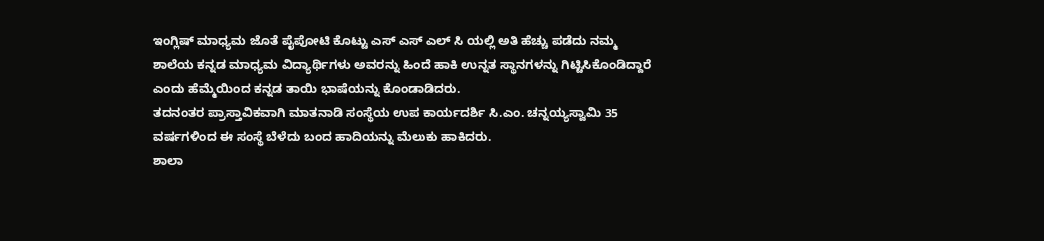ಇಂಗ್ಲಿಷ್ ಮಾಧ್ಯಮ ಜೊತೆ ಪೈಪೋಟಿ ಕೊಟ್ಟು ಎಸ್ ಎಸ್ ಎಲ್ ಸಿ ಯಲ್ಲಿ ಅತಿ ಹೆಚ್ಚು ಪಡೆದು ನಮ್ಮ ಶಾಲೆಯ ಕನ್ನಡ ಮಾಧ್ಯಮ ವಿದ್ಯಾರ್ಥಿಗಳು ಅವರನ್ನು ಹಿಂದೆ ಹಾಕಿ ಉನ್ನತ ಸ್ಥಾನಗಳನ್ನು ಗಿಟ್ಟಿಸಿಕೊಂಡಿದ್ದಾರೆ ಎಂದು ಹೆಮ್ಮೆಯಿಂದ ಕನ್ನಡ ತಾಯಿ ಭಾಷೆಯನ್ನು ಕೊಂಡಾಡಿದರು.
ತದನಂತರ ಪ್ರಾಸ್ತಾವಿಕವಾಗಿ ಮಾತನಾಡಿ ಸಂಸ್ಥೆಯ ಉಪ ಕಾರ್ಯದರ್ಶಿ ಸಿ.ಎಂ. ಚನ್ನಯ್ಯಸ್ವಾಮಿ 35 ವರ್ಷಗಳಿಂದ ಈ ಸಂಸ್ಥೆ ಬೆಳೆದು ಬಂದ ಹಾದಿಯನ್ನು ಮೆಲುಕು ಹಾಕಿದರು.
ಶಾಲಾ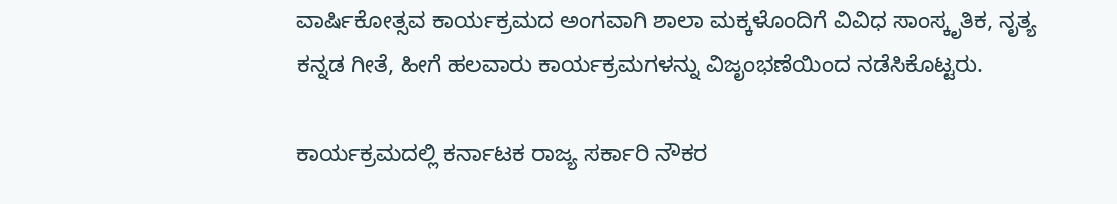ವಾರ್ಷಿಕೋತ್ಸವ ಕಾರ್ಯಕ್ರಮದ ಅಂಗವಾಗಿ ಶಾಲಾ ಮಕ್ಕಳೊಂದಿಗೆ ವಿವಿಧ ಸಾಂಸ್ಕೃತಿಕ, ನೃತ್ಯ ಕನ್ನಡ ಗೀತೆ, ಹೀಗೆ ಹಲವಾರು ಕಾರ್ಯಕ್ರಮಗಳನ್ನು ವಿಜೃಂಭಣೆಯಿಂದ ನಡೆಸಿಕೊಟ್ಟರು.

ಕಾರ್ಯಕ್ರಮದಲ್ಲಿ ಕರ್ನಾಟಕ ರಾಜ್ಯ ಸರ್ಕಾರಿ ನೌಕರ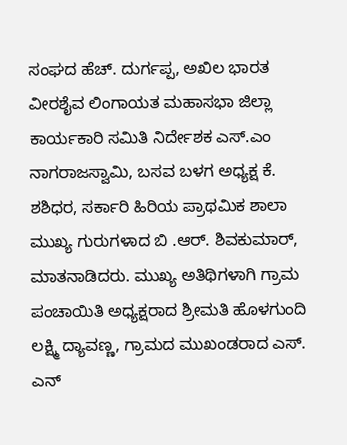ಸಂಘದ ಹೆಚ್. ದುರ್ಗಪ್ಪ, ಅಖಿಲ ಭಾರತ ವೀರಶೈವ ಲಿಂಗಾಯತ ಮಹಾಸಭಾ ಜಿಲ್ಲಾ ಕಾರ್ಯಕಾರಿ ಸಮಿತಿ ನಿರ್ದೇಶಕ ಎಸ್.ಎಂ ನಾಗರಾಜಸ್ವಾಮಿ, ಬಸವ ಬಳಗ ಅಧ್ಯಕ್ಷ ಕೆ. ಶಶಿಧರ, ಸರ್ಕಾರಿ ಹಿರಿಯ ಪ್ರಾಥಮಿಕ ಶಾಲಾ ಮುಖ್ಯ ಗುರುಗಳಾದ ಬಿ .ಆರ್. ಶಿವಕುಮಾರ್, ಮಾತನಾಡಿದರು. ಮುಖ್ಯ ಅತಿಥಿಗಳಾಗಿ ಗ್ರಾಮ ಪಂಚಾಯಿತಿ ಅಧ್ಯಕ್ಷರಾದ ಶ್ರೀಮತಿ ಹೊಳಗುಂದಿ ಲಕ್ಷ್ಮಿ ದ್ಯಾವಣ್ಣ, ಗ್ರಾಮದ ಮುಖಂಡರಾದ ಎಸ್. ಎನ್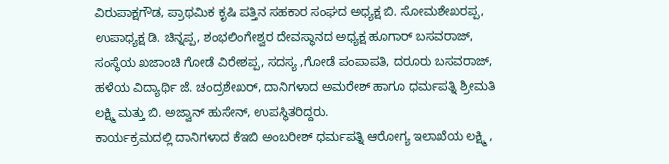ವಿರುಪಾಕ್ಷಗೌಡ, ಪ್ರಾಥಮಿಕ ಕೃಷಿ ಪತ್ತಿನ ಸಹಕಾರ ಸಂಘದ ಅಧ್ಯಕ್ಷ ಬಿ. ಸೋಮಶೇಖರಪ್ಪ, ಉಪಾಧ್ಯಕ್ಷ ಡಿ. ಚಿನ್ನಪ್ಪ, ಶಂಭಲಿಂಗೇಶ್ವರ ದೇವಸ್ಥಾನದ ಅಧ್ಯಕ್ಷ ಹೂಗಾರ್ ಬಸವರಾಜ್, ಸಂಸ್ಥೆಯ ಖಜಾಂಚಿ ಗೋಡೆ ವಿರೇಶಪ್ಪ, ಸದಸ್ಯ ,ಗೋಡೆ ಪಂಪಾಪತಿ, ದರೂರು ಬಸವರಾಜ್,
ಹಳೆಯ ವಿದ್ಯಾರ್ಥಿ ಜೆ. ಚಂದ್ರಶೇಖರ್, ದಾನಿಗಳಾದ ಅಮರೇಶ್ ಹಾಗೂ ಧರ್ಮಪತ್ನಿ ಶ್ರೀಮತಿ ಲಕ್ಷ್ಮಿ ಮತ್ತು ಬಿ. ಅಜ್ವಾನ್ ಹುಸೇನ್, ಉಪಸ್ಥಿತರಿದ್ದರು.
ಕಾರ್ಯಕ್ರಮದಲ್ಲಿ ದಾನಿಗಳಾದ ಕೆಇಬಿ ಅಂಬರೀಶ್ ಧರ್ಮಪತ್ನಿ ಆರೋಗ್ಯ ಇಲಾಖೆಯ ಲಕ್ಷ್ಮಿ ,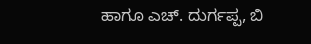ಹಾಗೂ ಎಚ್. ದುರ್ಗಪ್ಪ, ಬಿ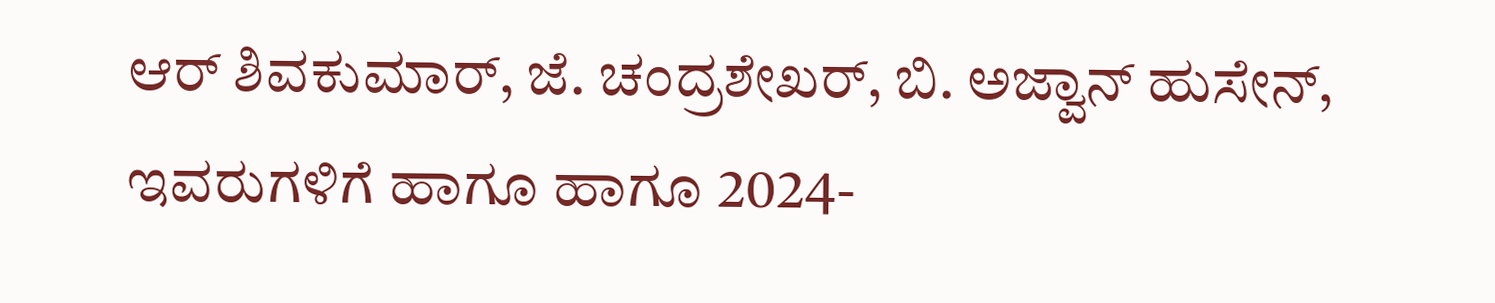ಆರ್ ಶಿವಕುಮಾರ್, ಜೆ. ಚಂದ್ರಶೇಖರ್, ಬಿ. ಅಜ್ವಾನ್ ಹುಸೇನ್, ಇವರುಗಳಿಗೆ ಹಾಗೂ ಹಾಗೂ 2024-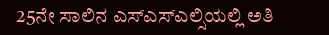25ನೇ ಸಾಲಿನ ಎಸ್ಎಸ್ಎಲ್ಸಿಯಲ್ಲಿ ಅತಿ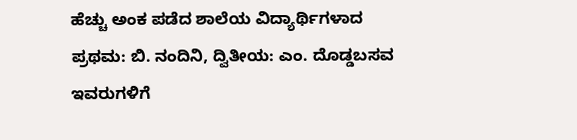ಹೆಚ್ಚು ಅಂಕ ಪಡೆದ ಶಾಲೆಯ ವಿದ್ಯಾರ್ಥಿಗಳಾದ ಪ್ರಥಮ: ಬಿ. ನಂದಿನಿ, ದ್ವಿತೀಯ: ಎಂ. ದೊಡ್ಡಬಸವ ಇವರುಗಳಿಗೆ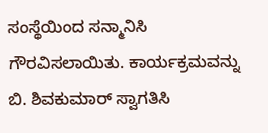ಸಂಸ್ಥೆಯಿಂದ ಸನ್ಮಾನಿಸಿ ಗೌರವಿಸಲಾಯಿತು. ಕಾರ್ಯಕ್ರಮವನ್ನು ಬಿ. ಶಿವಕುಮಾರ್ ಸ್ವಾಗತಿಸಿ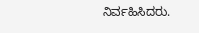ನಿರ್ವಹಿಸಿದರು.